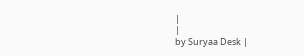|
|
by Suryaa Desk |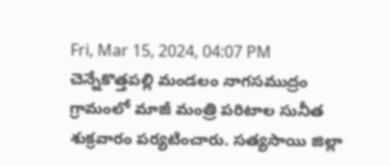Fri, Mar 15, 2024, 04:07 PM
చెన్నేకొత్తపల్లి మండలం నాగసముద్రం గ్రామంలో మాజీ మంత్రి పరిటాల సునీత శుక్రవారం పర్యటించారు. సత్యసాయి జిల్లా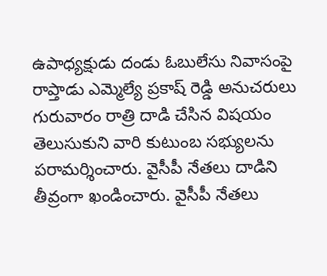ఉపాధ్యక్షుడు దండు ఓబులేసు నివాసంపై రాప్తాడు ఎమ్మెల్యే ప్రకాష్ రెడ్డి అనుచరులు గురువారం రాత్రి దాడి చేసిన విషయం తెలుసుకుని వారి కుటుంబ సభ్యులను పరామర్శించారు. వైసీపీ నేతలు దాడిని తీవ్రంగా ఖండించారు. వైసీపీ నేతలు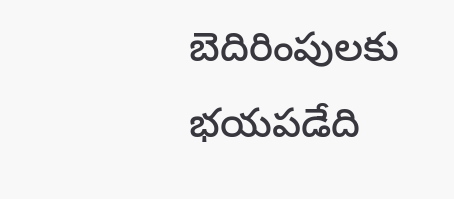బెదిరింపులకు భయపడేది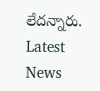లేదన్నారు.
Latest News